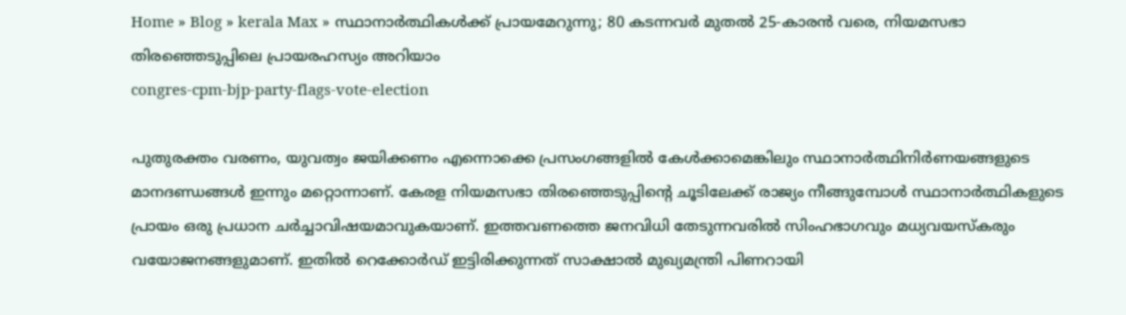Home » Blog » kerala Max » സ്ഥാനാർത്ഥികൾക്ക് പ്രായമേറുന്നു; 80 കടന്നവർ മുതൽ 25-കാരൻ വരെ, നിയമസഭാ തിരഞ്ഞെടുപ്പിലെ പ്രായരഹസ്യം അറിയാം
congres-cpm-bjp-party-flags-vote-election

പുതുരക്തം വരണം, യുവത്വം ജയിക്കണം എന്നൊക്കെ പ്രസംഗങ്ങളിൽ കേൾക്കാമെങ്കിലും സ്ഥാനാർത്ഥിനിർണയങ്ങളുടെ മാനദണ്ഡങ്ങൾ ഇന്നും മറ്റൊന്നാണ്. കേരള നിയമസഭാ തിരഞ്ഞെടുപ്പിന്റെ ചൂടിലേക്ക് രാജ്യം നീങ്ങുമ്പോൾ സ്ഥാനാർത്ഥികളുടെ പ്രായം ഒരു പ്രധാന ചർച്ചാവിഷയമാവുകയാണ്. ഇത്തവണത്തെ ജനവിധി തേടുന്നവരിൽ സിംഹഭാഗവും മധ്യവയസ്കരും വയോജനങ്ങളുമാണ്. ഇതിൽ റെക്കോർഡ് ഇട്ടിരിക്കുന്നത് സാക്ഷാൽ മുഖ്യമന്ത്രി പിണറായി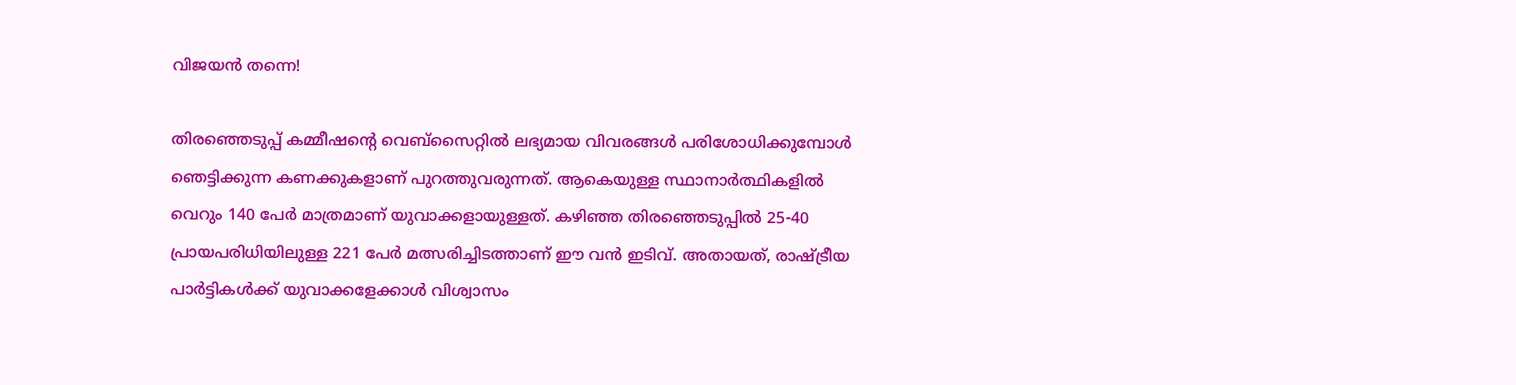വിജയൻ തന്നെ!

തിരഞ്ഞെടുപ്പ് കമ്മീഷന്റെ വെബ്സൈറ്റിൽ ലഭ്യമായ വിവരങ്ങൾ പരിശോധിക്കുമ്പോൾ ഞെട്ടിക്കുന്ന കണക്കുകളാണ് പുറത്തുവരുന്നത്. ആകെയുള്ള സ്ഥാനാർത്ഥികളിൽ വെറും 140 പേർ മാത്രമാണ് യുവാക്കളായുള്ളത്. കഴിഞ്ഞ തിരഞ്ഞെടുപ്പിൽ 25-40 പ്രായപരിധിയിലുള്ള 221 പേർ മത്സരിച്ചിടത്താണ് ഈ വൻ ഇടിവ്. അതായത്, രാഷ്ട്രീയ പാർട്ടികൾക്ക് യുവാക്കളേക്കാൾ വിശ്വാസം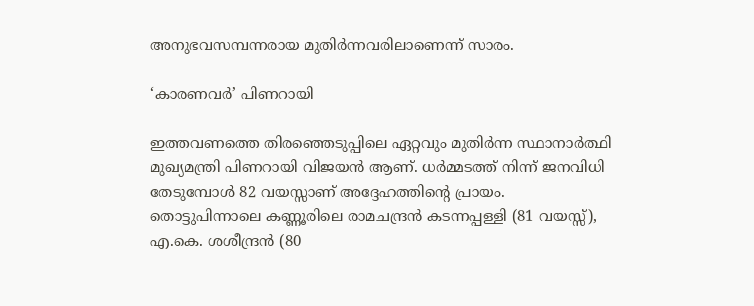അനുഭവസമ്പന്നരായ മുതിർന്നവരിലാണെന്ന് സാരം.

‘കാരണവർ’ പിണറായി

ഇത്തവണത്തെ തിരഞ്ഞെടുപ്പിലെ ഏറ്റവും മുതിർന്ന സ്ഥാനാർത്ഥി മുഖ്യമന്ത്രി പിണറായി വിജയൻ ആണ്. ധർമ്മടത്ത് നിന്ന് ജനവിധി തേടുമ്പോൾ 82 വയസ്സാണ് അദ്ദേഹത്തിന്റെ പ്രായം. തൊട്ടുപിന്നാലെ കണ്ണൂരിലെ രാമചന്ദ്രൻ കടന്നപ്പള്ളി (81 വയസ്സ്), എ.കെ. ശശീന്ദ്രൻ (80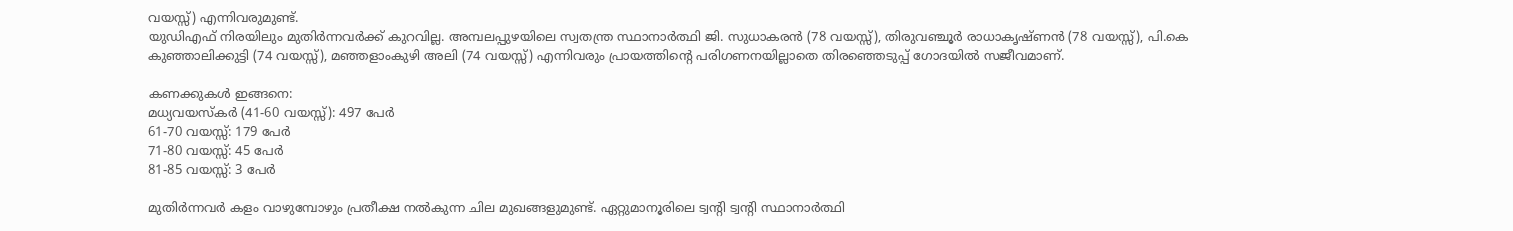വയസ്സ്) എന്നിവരുമുണ്ട്.
യുഡിഎഫ് നിരയിലും മുതിർന്നവർക്ക് കുറവില്ല. അമ്പലപ്പുഴയിലെ സ്വതന്ത്ര സ്ഥാനാർത്ഥി ജി. സുധാകരൻ (78 വയസ്സ്), തിരുവഞ്ചൂർ രാധാകൃഷ്ണൻ (78 വയസ്സ്), പി.കെ കുഞ്ഞാലിക്കുട്ടി (74 വയസ്സ്), മഞ്ഞളാംകുഴി അലി (74 വയസ്സ്) എന്നിവരും പ്രായത്തിന്റെ പരിഗണനയില്ലാതെ തിരഞ്ഞെടുപ്പ് ഗോദയിൽ സജീവമാണ്.

കണക്കുകൾ ഇങ്ങനെ:
മധ്യവയസ്കർ (41-60 വയസ്സ്): 497 പേർ
61-70 വയസ്സ്: 179 പേർ
71-80 വയസ്സ്: 45 പേർ
81-85 വയസ്സ്: 3 പേർ

മുതിർന്നവർ കളം വാഴുമ്പോഴും പ്രതീക്ഷ നൽകുന്ന ചില മുഖങ്ങളുമുണ്ട്. ഏറ്റുമാനൂരിലെ ട്വന്റി ട്വന്റി സ്ഥാനാർത്ഥി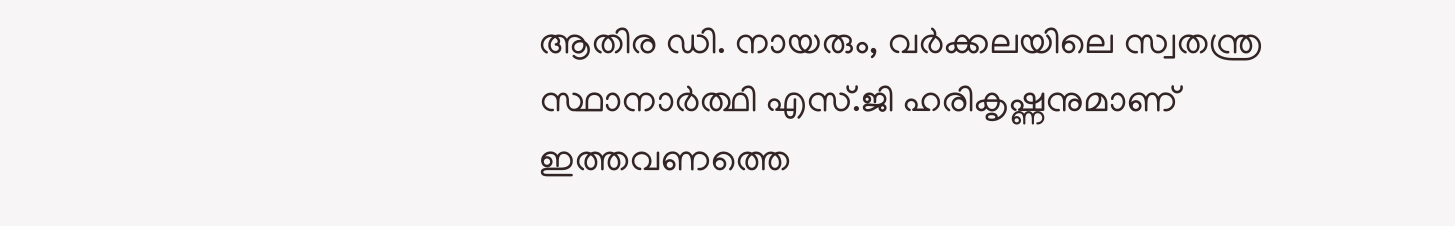ആതിര ഡി. നായരും, വർക്കലയിലെ സ്വതന്ത്ര സ്ഥാനാർത്ഥി എസ്.ജി ഹരികൃഷ്ണനുമാണ് ഇത്തവണത്തെ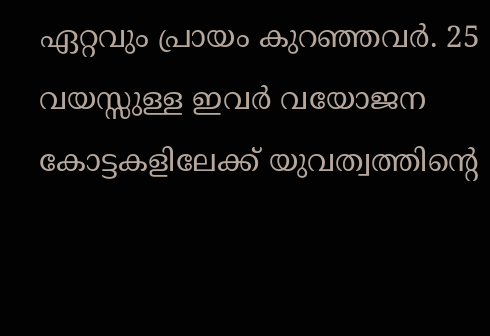ഏറ്റവും പ്രായം കുറഞ്ഞവർ. 25 വയസ്സുള്ള ഇവർ വയോജന കോട്ടകളിലേക്ക് യുവത്വത്തിന്റെ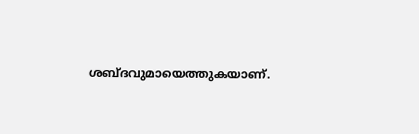ശബ്ദവുമായെത്തുകയാണ്.